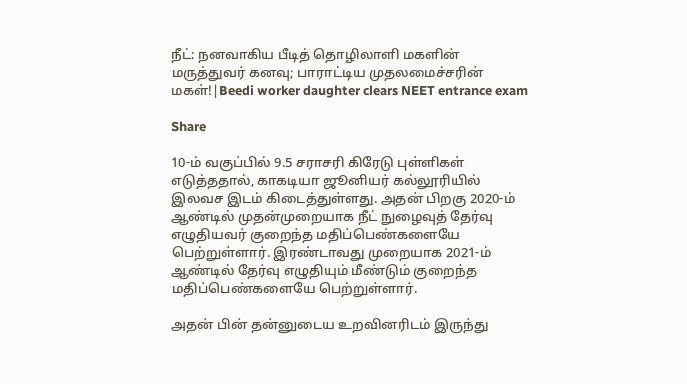நீட்: நனவாகிய பீடித் தொழிலாளி மகளின் மருத்துவர் கனவு; பாராட்டிய முதலமைச்சரின் மகள்!|Beedi worker daughter clears NEET entrance exam

Share

10-ம் வகுப்பில் 9.5 சராசரி கிரேடு புள்ளிகள் எடுத்ததால், காகடியா ஜூனியர் கல்லூரியில் இலவச இடம் கிடைத்துள்ளது. அதன் பிறகு 2020-ம் ஆண்டில் முதன்முறையாக நீட் நுழைவுத் தேர்வு எழுதியவர் குறைந்த மதிப்பெண்களையே பெற்றுள்ளார். இரண்டாவது முறையாக 2021-ம் ஆண்டில் தேர்வு எழுதியும் மீண்டும் குறைந்த மதிப்பெண்களையே பெற்றுள்ளார்.

அதன் பின் தன்னுடைய உறவினரிடம் இருந்து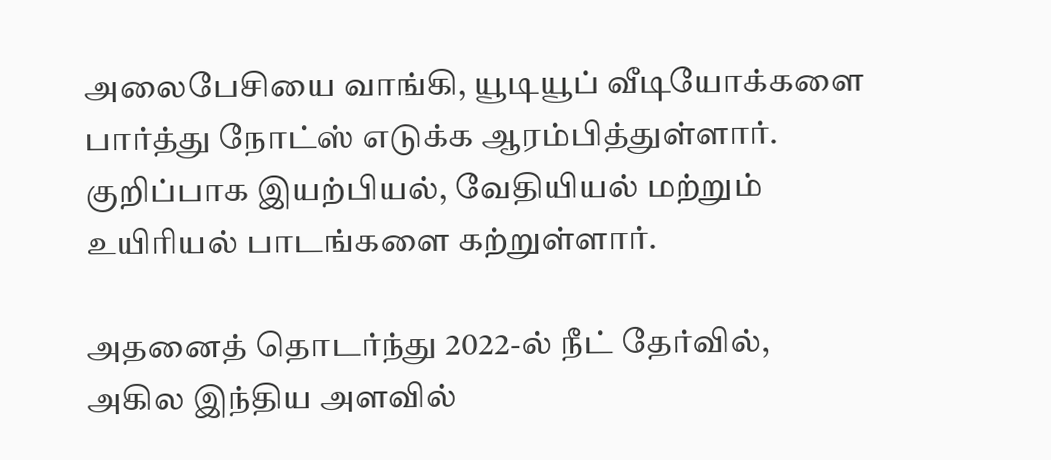அலைபேசியை வாங்கி, யூடியூப் வீடியோக்களை பார்த்து நோட்ஸ் எடுக்க ஆரம்பித்துள்ளார். குறிப்பாக இயற்பியல், வேதியியல் மற்றும் உயிரியல் பாடங்களை கற்றுள்ளார்.

அதனைத் தொடர்ந்து 2022-ல் நீட் தேர்வில், அகில இந்திய அளவில்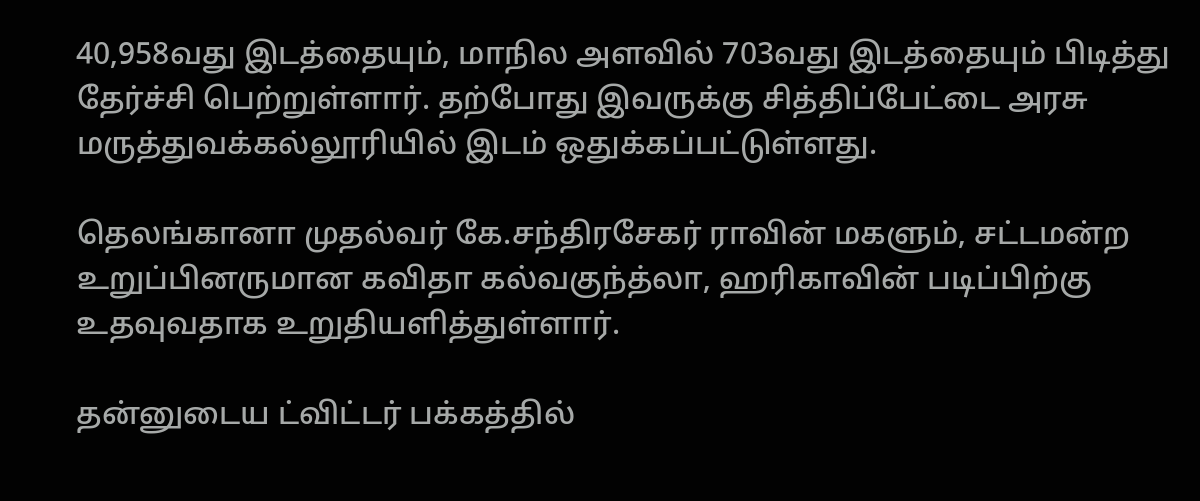40,958வது இடத்தையும், மாநில அளவில் 703வது இடத்தையும் பிடித்து தேர்ச்சி பெற்றுள்ளார். தற்போது இவருக்கு சித்திப்பேட்டை அரசு மருத்துவக்கல்லூரியில் இடம் ஒதுக்கப்பட்டுள்ளது.

தெலங்கானா முதல்வர் கே.சந்திரசேகர் ராவின் மகளும், சட்டமன்ற உறுப்பினருமான கவிதா கல்வகுந்த்லா, ஹரிகாவின் படிப்பிற்கு உதவுவதாக உறுதியளித்துள்ளார்.

தன்னுடைய ட்விட்டர் பக்கத்தில்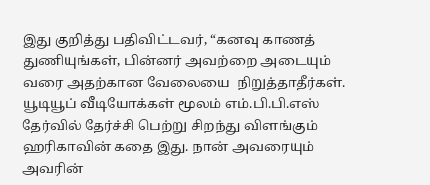இது குறித்து பதிவிட்டவர், “கனவு காணத் துணியுங்கள், பின்னர் அவற்றை அடையும் வரை அதற்கான வேலையை  நிறுத்தாதீர்கள். யூடியூப் வீடியோக்கள் மூலம் எம்.பி.பி.எஸ் தேர்வில் தேர்ச்சி பெற்று சிறந்து விளங்கும் ஹரிகாவின் கதை இது. நான் அவரையும் அவரின்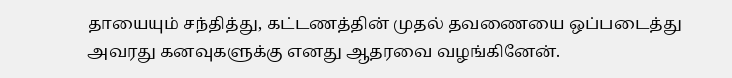தாயையும் சந்தித்து, கட்டணத்தின் முதல் தவணையை ஒப்படைத்து அவரது கனவுகளுக்கு எனது ஆதரவை வழங்கினேன்.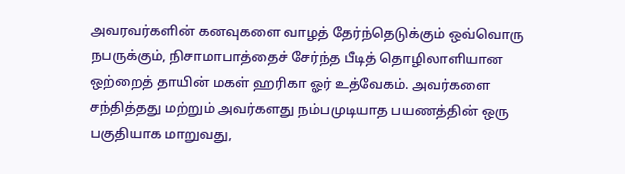அவரவர்களின் கனவுகளை வாழத் தேர்ந்தெடுக்கும் ஒவ்வொரு நபருக்கும், நிசாமாபாத்தைச் சேர்ந்த பீடித் தொழிலாளியான ஒற்றைத் தாயின் மகள் ஹரிகா ஓர் உத்வேகம். அவர்களை சந்தித்தது மற்றும் அவர்களது நம்பமுடியாத பயணத்தின் ஒரு பகுதியாக மாறுவது,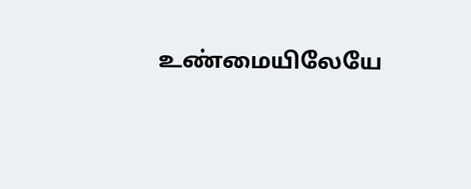உண்மையிலேயே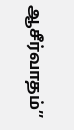ஆசீர்வாதம்’’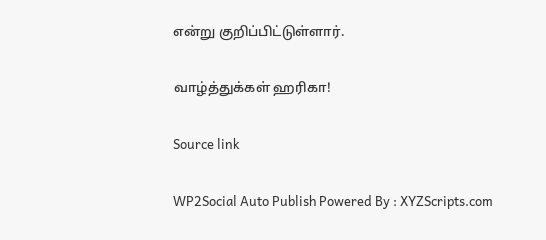என்று குறிப்பிட்டுள்ளார்.

வாழ்த்துக்கள் ஹரிகா!

Source link

WP2Social Auto Publish Powered By : XYZScripts.com